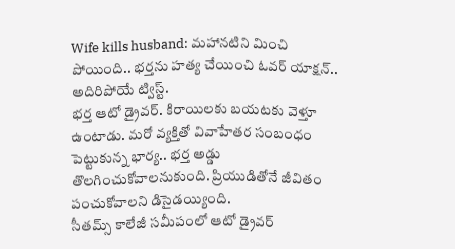Wife kills husband: మహానటిని మించి పోయింది.. భర్తను హత్య చేయించి ఓవర్ యాక్షన్.. అదిరిపోయే ట్విస్ట్.
భర్త ఆటో డ్రైవర్. కిరాయిలకు బయటకు వెళ్తూ ఉంటాడు. మరో వ్యక్తితో వివాహేతర సంబంధం పెట్టుకున్న భార్య.. భర్త అడ్డు తొలగించుకోవాలనుకుంది. ప్రియుడితోనే జీవితం పంచుకోవాలని డిసైడయ్యింది.
సీతమ్స్ కాలేజీ సమీపంలో ఆటో డ్రైవర్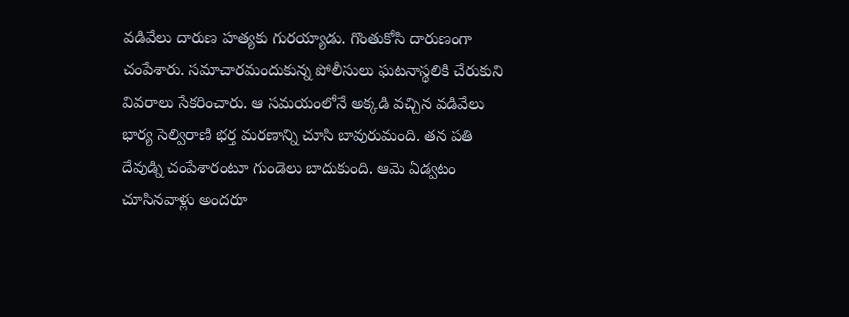వడివేలు దారుణ హత్యకు గురయ్యాడు. గొంతుకోసి దారుణంగా చంపేశారు. సమాచారమందుకున్న పోలీసులు ఘటనాస్థలికి చేరుకుని వివరాలు సేకరించారు. ఆ సమయంలోనే అక్కడి వచ్చిన వడివేలు భార్య సెల్విరాణి భర్త మరణాన్ని చూసి బావురుమంది. తన పతి దేవుడ్ని చంపేశారంటూ గుండెలు బాదుకుంది. ఆమె ఏడ్వటం చూసినవాళ్లు అందరూ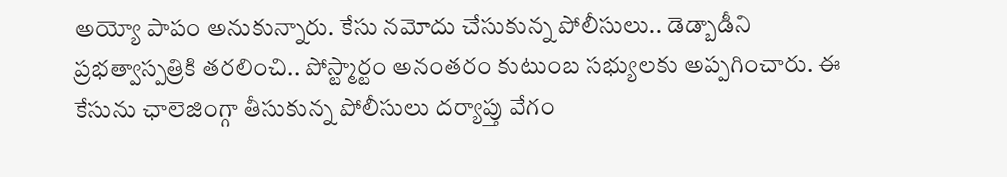అయ్యో పాపం అనుకున్నారు. కేసు నమోదు చేసుకున్న పోలీసులు.. డెడ్బాడీని ప్రభత్వాస్పత్రికి తరలించి.. పోస్ట్మార్టం అనంతరం కుటుంబ సభ్యులకు అప్పగించారు. ఈ కేసును ఛాలెజింగ్గా తీసుకున్న పోలీసులు దర్యాప్తు వేగం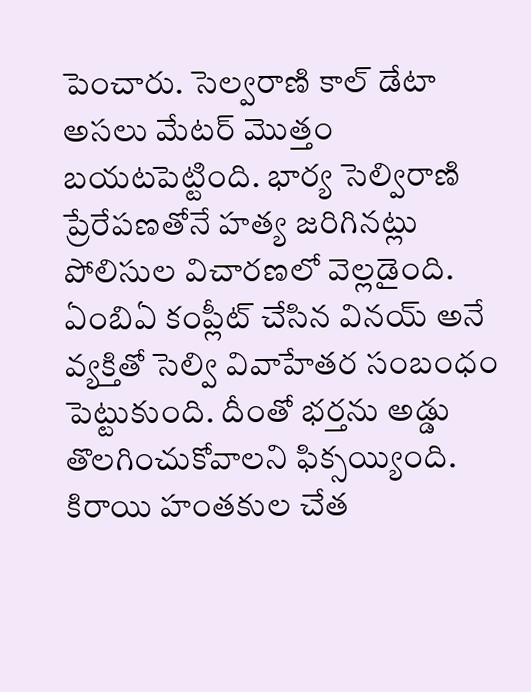పెంచారు. సెల్వరాణి కాల్ డేటా అసలు మేటర్ మొత్తం బయటపెట్టింది. భార్య సెల్విరాణి ప్రేరేపణతోనే హత్య జరిగినట్లు పోలిసుల విచారణలో వెల్లడైంది. ఏంబిఏ కంప్లీట్ చేసిన వినయ్ అనే వ్యక్తితో సెల్వి వివాహేతర సంబంధం పెట్టుకుంది. దీంతో భర్తను అడ్డు తొలగించుకోవాలని ఫిక్సయ్యింది. కిరాయి హంతకుల చేత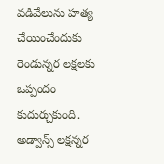వడివేలును హత్య చేయించేందుకు రెండున్నర లక్షలకు ఒప్పందం కుదుర్చుకుంది. అడ్వాన్స్ లక్షన్నర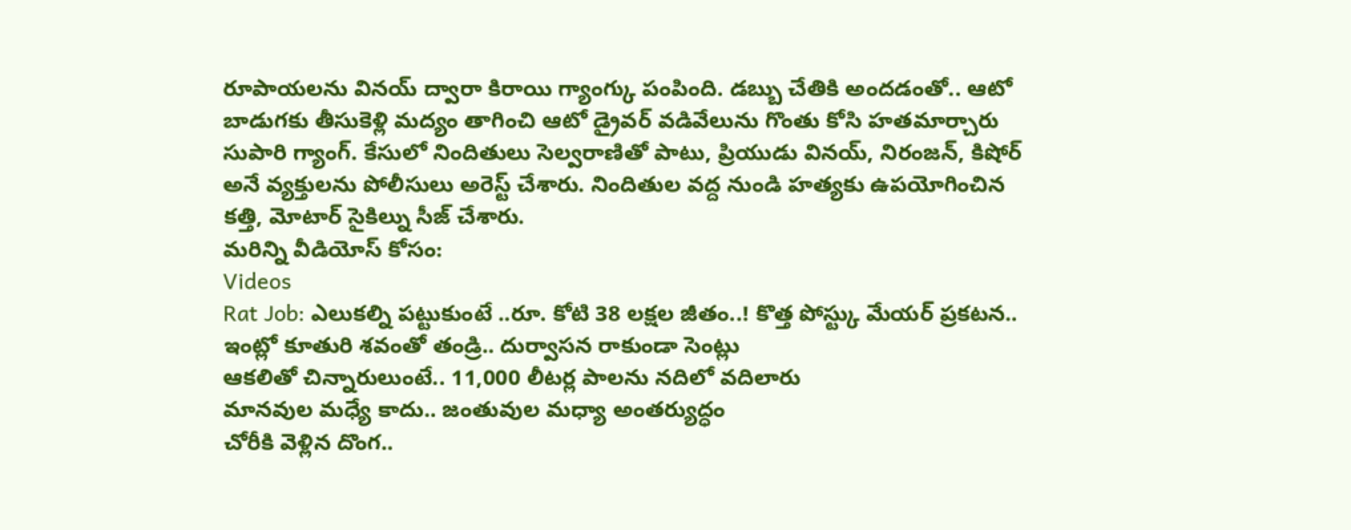రూపాయలను వినయ్ ద్వారా కిరాయి గ్యాంగ్కు పంపింది. డబ్బు చేతికి అందడంతో.. ఆటో బాడుగకు తీసుకెళ్లి మద్యం తాగించి ఆటో డ్రైవర్ వడివేలును గొంతు కోసి హతమార్చారు సుపారి గ్యాంగ్. కేసులో నిందితులు సెల్వరాణితో పాటు, ప్రియుడు వినయ్, నిరంజన్, కిషోర్ అనే వ్యక్తులను పోలీసులు అరెస్ట్ చేశారు. నిందితుల వద్ద నుండి హత్యకు ఉపయోగించిన కత్తి, మోటార్ సైకిల్ను సీజ్ చేశారు.
మరిన్ని వీడియోస్ కోసం:
Videos
Rat Job: ఎలుకల్ని పట్టుకుంటే ..రూ. కోటి 38 లక్షల జీతం..! కొత్త పోస్ట్కు మేయర్ ప్రకటన..
ఇంట్లో కూతురి శవంతో తండ్రి.. దుర్వాసన రాకుండా సెంట్లు
ఆకలితో చిన్నారులుంటే.. 11,000 లీటర్ల పాలను నదిలో వదిలారు
మానవుల మధ్యే కాదు.. జంతువుల మధ్యా అంతర్యుద్ధం
చోరీకి వెళ్లిన దొంగ..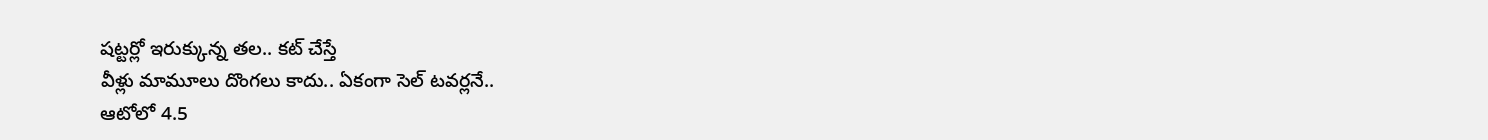షట్టర్లో ఇరుక్కున్న తల.. కట్ చేస్తే
వీళ్లు మామూలు దొంగలు కాదు.. ఏకంగా సెల్ టవర్లనే..
ఆటోలో 4.5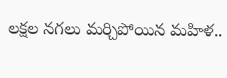లక్షల నగలు మర్చిపోయిన మహిళ..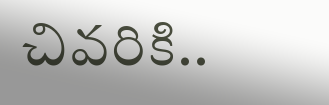చివరికి..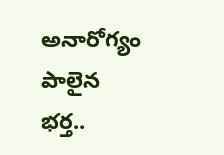అనారోగ్యం పాలైన భర్త..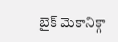బైక్ మెకానిక్గా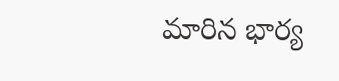మారిన భార్య